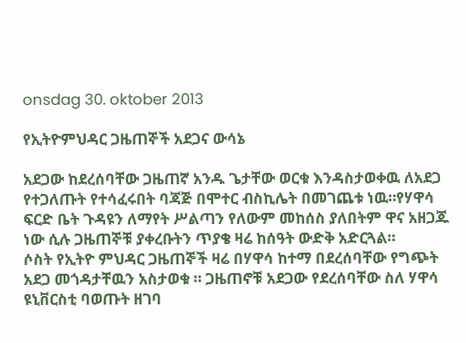onsdag 30. oktober 2013

የኢትዮምህዳር ጋዜጠኞች አደጋና ውሳኔ

አደጋው ከደረሰባቸው ጋዜጠኛ አንዱ ጌታቸው ወርቁ እንዳስታወቀዉ ለአደጋ የተጋለጡት የተሳፈሩበት ባጃጅ በሞተር ብስኪሌት በመገጨቱ ነዉ።የሃዋሳ ፍርድ ቤት ጉዳዩን ለማየት ሥልጣን የለውም መከሰስ ያለበትም ዋና አዘጋጁ ነው ሲሉ ጋዜጠኞቹ ያቀረቡትን ጥያቄ ዛሬ ከሰዓት ውድቅ አድርጓል።
ሶስት የኢትዮ ምህዳር ጋዜጠኞች ዛሬ በሃዋሳ ከተማ በደረሰባቸው የግጭት አደጋ መጎዳታቸዉን አስታወቁ ። ጋዜጠኖቹ አደጋው የደረሰባቸው ስለ ሃዋሳ ዩኒቨርስቲ ባወጡት ዘገባ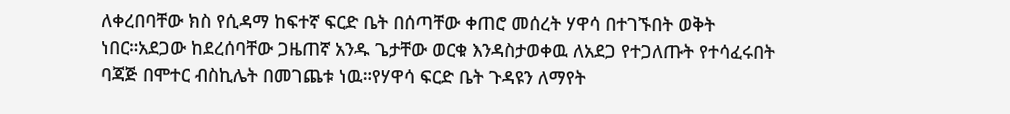ለቀረበባቸው ክስ የሲዳማ ከፍተኛ ፍርድ ቤት በሰጣቸው ቀጠሮ መሰረት ሃዋሳ በተገኙበት ወቅት ነበር።አደጋው ከደረሰባቸው ጋዜጠኛ አንዱ ጌታቸው ወርቁ እንዳስታወቀዉ ለአደጋ የተጋለጡት የተሳፈሩበት ባጃጅ በሞተር ብስኪሌት በመገጨቱ ነዉ።የሃዋሳ ፍርድ ቤት ጉዳዩን ለማየት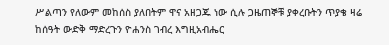ሥልጣን የለውም መከሰስ ያለበትም ዋና አዘጋጁ ነው ሲሉ ጋዜጠኞቹ ያቀረቡትን ጥያቄ ዛሬ ከሰዓት ውድቅ ማድረጉን ዮሐንስ ገብረ እግዚአብሔር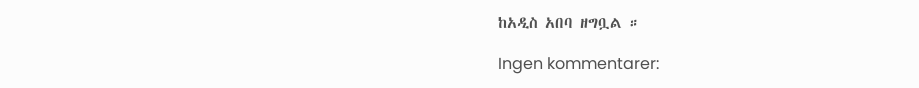ከአዲስ አበባ ዘግቧል ።

Ingen kommentarer: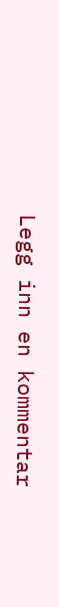Legg inn en kommentar